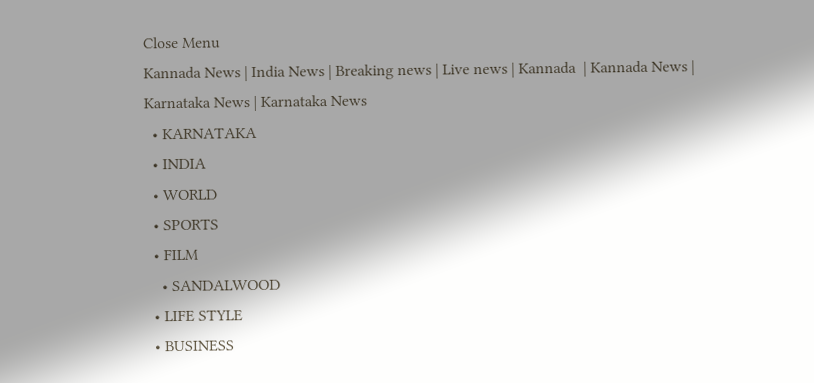Close Menu
Kannada News | India News | Breaking news | Live news | Kannada  | Kannada News | Karnataka News | Karnataka News
  • KARNATAKA
  • INDIA
  • WORLD
  • SPORTS
  • FILM
    • SANDALWOOD
  • LIFE STYLE
  • BUSINESS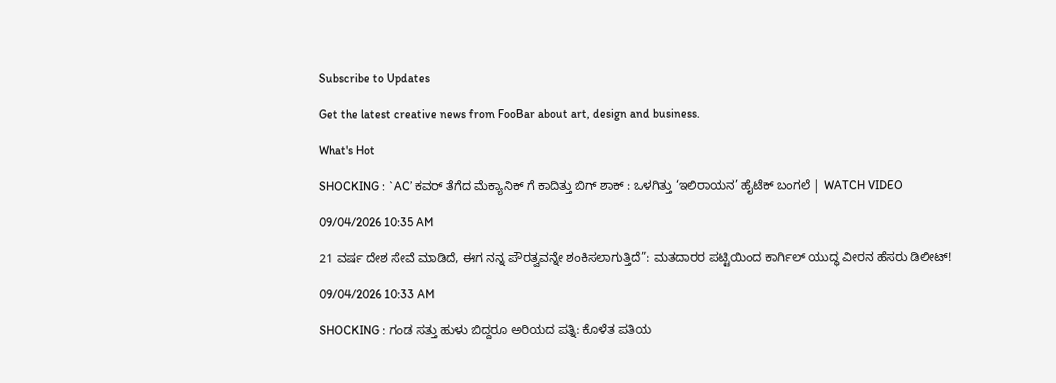Subscribe to Updates

Get the latest creative news from FooBar about art, design and business.

What's Hot

SHOCKING : `AC’ ಕವರ್ ತೆಗೆದ ಮೆಕ್ಯಾನಿಕ್‌ ಗೆ ಕಾದಿತ್ತು ಬಿಗ್ ಶಾಕ್ : ಒಳಗಿತ್ತು ‘ಇಲಿರಾಯನ’ ಹೈಟೆಕ್ ಬಂಗಲೆ | WATCH VIDEO

09/04/2026 10:35 AM

21 ವರ್ಷ ದೇಶ ಸೇವೆ ಮಾಡಿದೆ, ಈಗ ನನ್ನ ಪೌರತ್ವವನ್ನೇ ಶಂಕಿಸಲಾಗುತ್ತಿದೆ”: ಮತದಾರರ ಪಟ್ಟಿಯಿಂದ ಕಾರ್ಗಿಲ್ ಯುದ್ಧ ವೀರನ ಹೆಸರು ಡಿಲೀಟ್!

09/04/2026 10:33 AM

SHOCKING : ಗಂಡ ಸತ್ತು ಹುಳು ಬಿದ್ದರೂ ಅರಿಯದ ಪತ್ನಿ: ಕೊಳೆತ ಪತಿಯ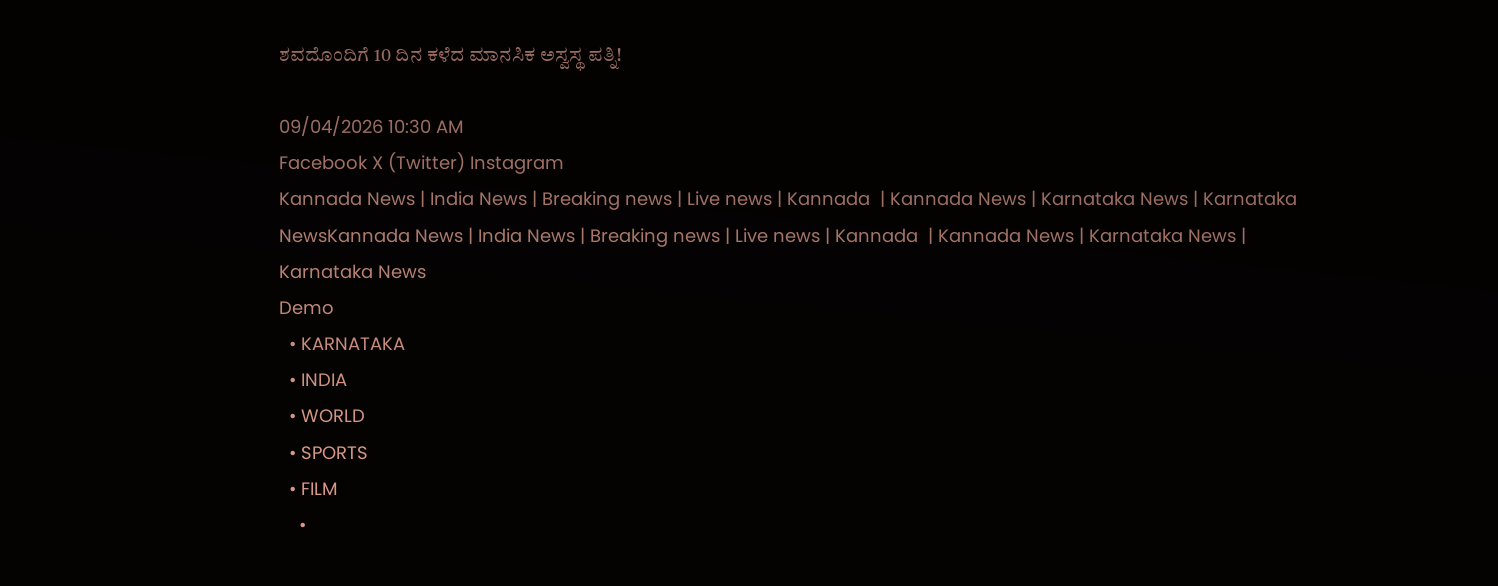ಶವದೊಂದಿಗೆ 10 ದಿನ ಕಳೆದ ಮಾನಸಿಕ ಅಸ್ವಸ್ಥ ಪತ್ನಿ!

09/04/2026 10:30 AM
Facebook X (Twitter) Instagram
Kannada News | India News | Breaking news | Live news | Kannada  | Kannada News | Karnataka News | Karnataka NewsKannada News | India News | Breaking news | Live news | Kannada  | Kannada News | Karnataka News | Karnataka News
Demo
  • KARNATAKA
  • INDIA
  • WORLD
  • SPORTS
  • FILM
    •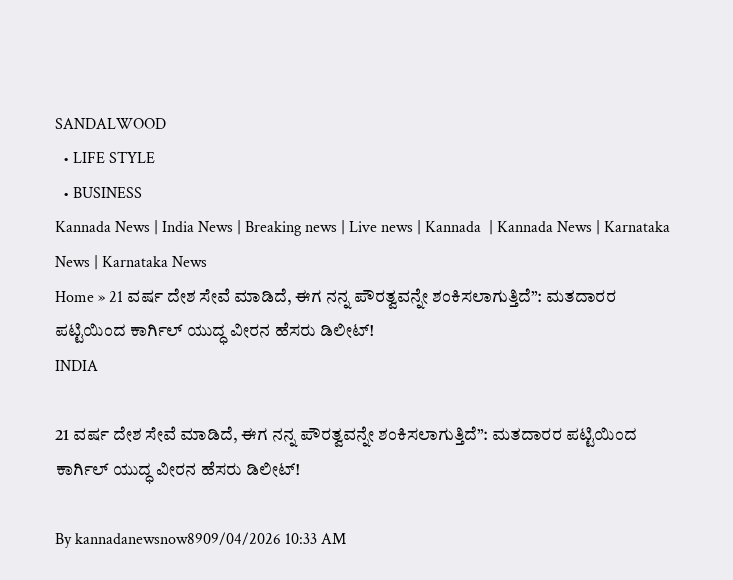SANDALWOOD
  • LIFE STYLE
  • BUSINESS
Kannada News | India News | Breaking news | Live news | Kannada  | Kannada News | Karnataka News | Karnataka News
Home » 21 ವರ್ಷ ದೇಶ ಸೇವೆ ಮಾಡಿದೆ, ಈಗ ನನ್ನ ಪೌರತ್ವವನ್ನೇ ಶಂಕಿಸಲಾಗುತ್ತಿದೆ”: ಮತದಾರರ ಪಟ್ಟಿಯಿಂದ ಕಾರ್ಗಿಲ್ ಯುದ್ಧ ವೀರನ ಹೆಸರು ಡಿಲೀಟ್!
INDIA

21 ವರ್ಷ ದೇಶ ಸೇವೆ ಮಾಡಿದೆ, ಈಗ ನನ್ನ ಪೌರತ್ವವನ್ನೇ ಶಂಕಿಸಲಾಗುತ್ತಿದೆ”: ಮತದಾರರ ಪಟ್ಟಿಯಿಂದ ಕಾರ್ಗಿಲ್ ಯುದ್ಧ ವೀರನ ಹೆಸರು ಡಿಲೀಟ್!

By kannadanewsnow8909/04/2026 10:33 AM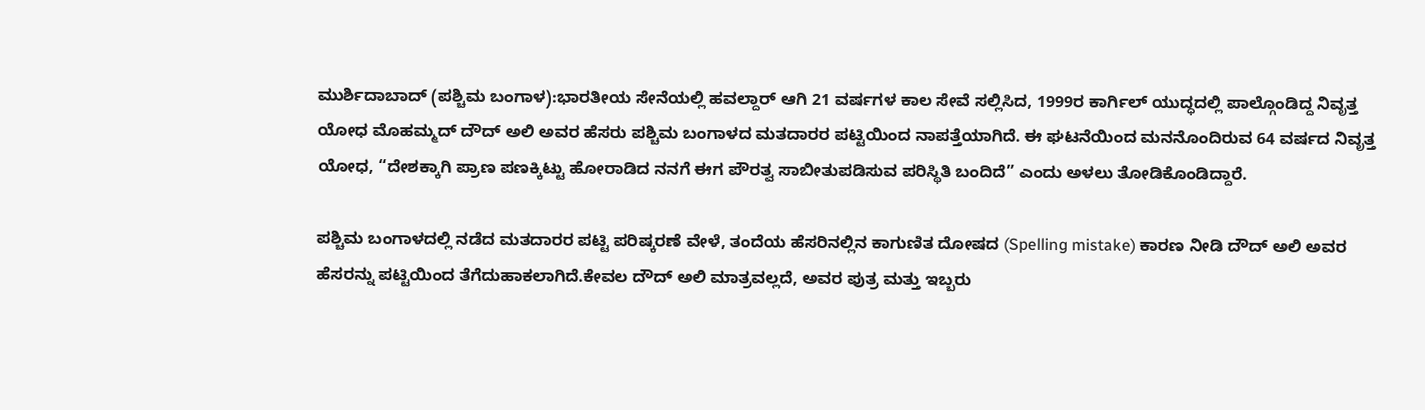ಮುರ್ಶಿದಾಬಾದ್ (ಪಶ್ಚಿಮ ಬಂಗಾಳ):ಭಾರತೀಯ ಸೇನೆಯಲ್ಲಿ ಹವಲ್ದಾರ್ ಆಗಿ 21 ವರ್ಷಗಳ ಕಾಲ ಸೇವೆ ಸಲ್ಲಿಸಿದ, 1999ರ ಕಾರ್ಗಿಲ್ ಯುದ್ಧದಲ್ಲಿ ಪಾಲ್ಗೊಂಡಿದ್ದ ನಿವೃತ್ತ ಯೋಧ ಮೊಹಮ್ಮದ್ ದೌದ್ ಅಲಿ ಅವರ ಹೆಸರು ಪಶ್ಚಿಮ ಬಂಗಾಳದ ಮತದಾರರ ಪಟ್ಟಿಯಿಂದ ನಾಪತ್ತೆಯಾಗಿದೆ. ಈ ಘಟನೆಯಿಂದ ಮನನೊಂದಿರುವ 64 ವರ್ಷದ ನಿವೃತ್ತ ಯೋಧ, “ದೇಶಕ್ಕಾಗಿ ಪ್ರಾಣ ಪಣಕ್ಕಿಟ್ಟು ಹೋರಾಡಿದ ನನಗೆ ಈಗ ಪೌರತ್ವ ಸಾಬೀತುಪಡಿಸುವ ಪರಿಸ್ಥಿತಿ ಬಂದಿದೆ” ಎಂದು ಅಳಲು ತೋಡಿಕೊಂಡಿದ್ದಾರೆ.

ಪಶ್ಚಿಮ ಬಂಗಾಳದಲ್ಲಿ ನಡೆದ ಮತದಾರರ ಪಟ್ಟಿ ಪರಿಷ್ಕರಣೆ ವೇಳೆ, ತಂದೆಯ ಹೆಸರಿನಲ್ಲಿನ ಕಾಗುಣಿತ ದೋಷದ (Spelling mistake) ಕಾರಣ ನೀಡಿ ದೌದ್ ಅಲಿ ಅವರ ಹೆಸರನ್ನು ಪಟ್ಟಿಯಿಂದ ತೆಗೆದುಹಾಕಲಾಗಿದೆ.ಕೇವಲ ದೌದ್ ಅಲಿ ಮಾತ್ರವಲ್ಲದೆ, ಅವರ ಪುತ್ರ ಮತ್ತು ಇಬ್ಬರು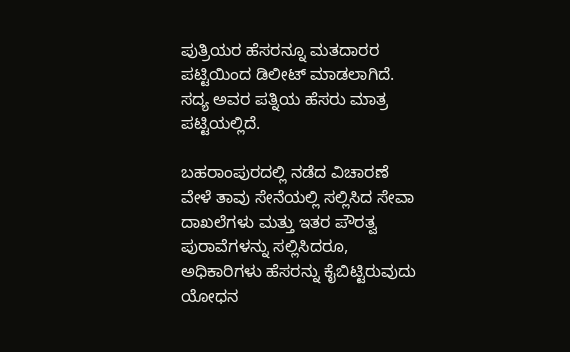ಪುತ್ರಿಯರ ಹೆಸರನ್ನೂ ಮತದಾರರ ಪಟ್ಟಿಯಿಂದ ಡಿಲೀಟ್ ಮಾಡಲಾಗಿದೆ. ಸದ್ಯ ಅವರ ಪತ್ನಿಯ ಹೆಸರು ಮಾತ್ರ ಪಟ್ಟಿಯಲ್ಲಿದೆ.

ಬಹರಾಂಪುರದಲ್ಲಿ ನಡೆದ ವಿಚಾರಣೆ ವೇಳೆ ತಾವು ಸೇನೆಯಲ್ಲಿ ಸಲ್ಲಿಸಿದ ಸೇವಾ ದಾಖಲೆಗಳು ಮತ್ತು ಇತರ ಪೌರತ್ವ ಪುರಾವೆಗಳನ್ನು ಸಲ್ಲಿಸಿದರೂ, ಅಧಿಕಾರಿಗಳು ಹೆಸರನ್ನು ಕೈಬಿಟ್ಟಿರುವುದು ಯೋಧನ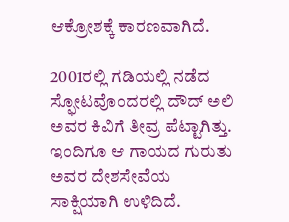ಆಕ್ರೋಶಕ್ಕೆ ಕಾರಣವಾಗಿದೆ.

2001ರಲ್ಲಿ ಗಡಿಯಲ್ಲಿ ನಡೆದ ಸ್ಫೋಟವೊಂದರಲ್ಲಿ ದೌದ್ ಅಲಿ ಅವರ ಕಿವಿಗೆ ತೀವ್ರ ಪೆಟ್ಟಾಗಿತ್ತು. ಇಂದಿಗೂ ಆ ಗಾಯದ ಗುರುತು ಅವರ ದೇಶಸೇವೆಯ ಸಾಕ್ಷಿಯಾಗಿ ಉಳಿದಿದೆ.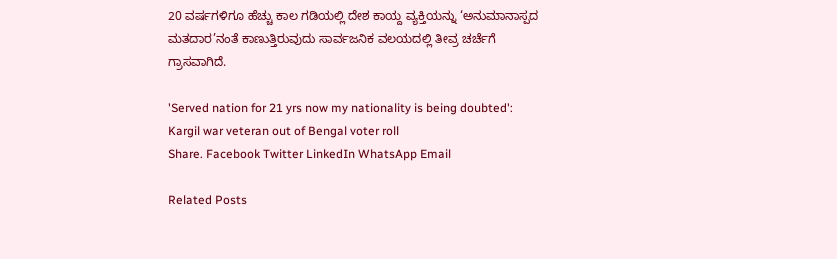20 ವರ್ಷಗಳಿಗೂ ಹೆಚ್ಚು ಕಾಲ ಗಡಿಯಲ್ಲಿ ದೇಶ ಕಾಯ್ದ ವ್ಯಕ್ತಿಯನ್ನು ‘ಅನುಮಾನಾಸ್ಪದ ಮತದಾರ’ನಂತೆ ಕಾಣುತ್ತಿರುವುದು ಸಾರ್ವಜನಿಕ ವಲಯದಲ್ಲಿ ತೀವ್ರ ಚರ್ಚೆಗೆ ಗ್ರಾಸವಾಗಿದೆ.

'Served nation for 21 yrs now my nationality is being doubted': Kargil war veteran out of Bengal voter roll
Share. Facebook Twitter LinkedIn WhatsApp Email

Related Posts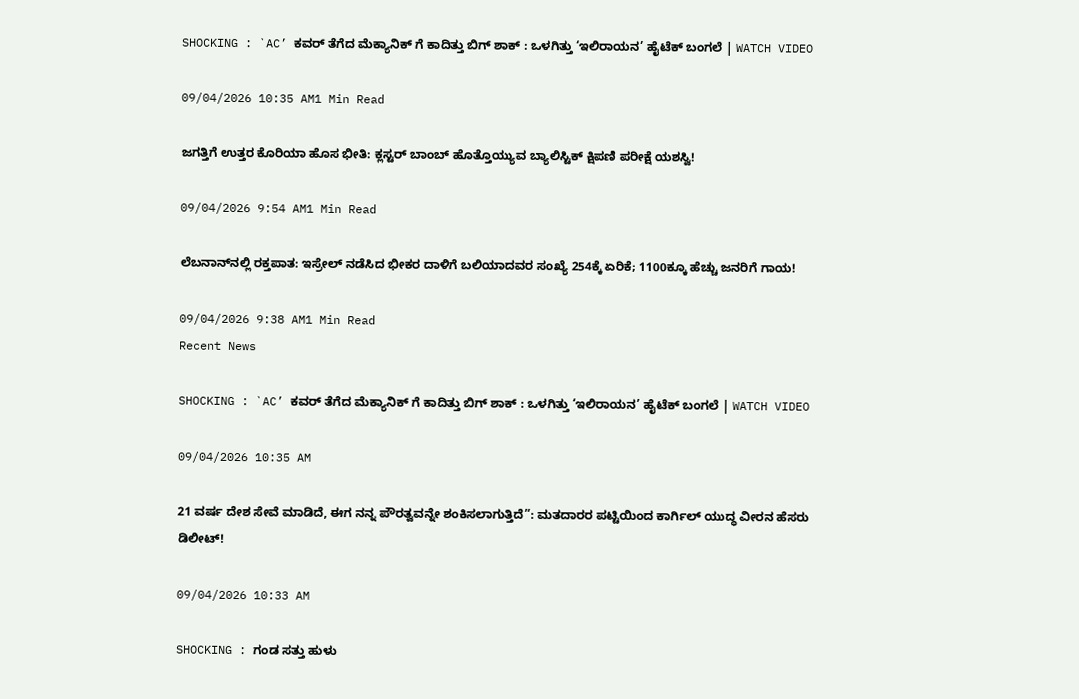SHOCKING : `AC’ ಕವರ್ ತೆಗೆದ ಮೆಕ್ಯಾನಿಕ್‌ ಗೆ ಕಾದಿತ್ತು ಬಿಗ್ ಶಾಕ್ : ಒಳಗಿತ್ತು ‘ಇಲಿರಾಯನ’ ಹೈಟೆಕ್ ಬಂಗಲೆ | WATCH VIDEO

09/04/2026 10:35 AM1 Min Read

ಜಗತ್ತಿಗೆ ಉತ್ತರ ಕೊರಿಯಾ ಹೊಸ ಭೀತಿ: ಕ್ಲಸ್ಟರ್ ಬಾಂಬ್ ಹೊತ್ತೊಯ್ಯುವ ಬ್ಯಾಲಿಸ್ಟಿಕ್ ಕ್ಷಿಪಣಿ ಪರೀಕ್ಷೆ ಯಶಸ್ವಿ!

09/04/2026 9:54 AM1 Min Read

ಲೆಬನಾನ್‌ನಲ್ಲಿ ರಕ್ತಪಾತ: ಇಸ್ರೇಲ್ ನಡೆಸಿದ ಭೀಕರ ದಾಳಿಗೆ ಬಲಿಯಾದವರ ಸಂಖ್ಯೆ 254ಕ್ಕೆ ಏರಿಕೆ; 1100ಕ್ಕೂ ಹೆಚ್ಚು ಜನರಿಗೆ ಗಾಯ!

09/04/2026 9:38 AM1 Min Read
Recent News

SHOCKING : `AC’ ಕವರ್ ತೆಗೆದ ಮೆಕ್ಯಾನಿಕ್‌ ಗೆ ಕಾದಿತ್ತು ಬಿಗ್ ಶಾಕ್ : ಒಳಗಿತ್ತು ‘ಇಲಿರಾಯನ’ ಹೈಟೆಕ್ ಬಂಗಲೆ | WATCH VIDEO

09/04/2026 10:35 AM

21 ವರ್ಷ ದೇಶ ಸೇವೆ ಮಾಡಿದೆ, ಈಗ ನನ್ನ ಪೌರತ್ವವನ್ನೇ ಶಂಕಿಸಲಾಗುತ್ತಿದೆ”: ಮತದಾರರ ಪಟ್ಟಿಯಿಂದ ಕಾರ್ಗಿಲ್ ಯುದ್ಧ ವೀರನ ಹೆಸರು ಡಿಲೀಟ್!

09/04/2026 10:33 AM

SHOCKING : ಗಂಡ ಸತ್ತು ಹುಳು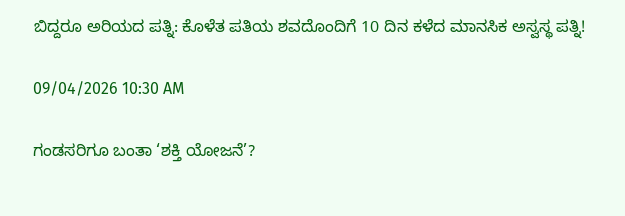ಬಿದ್ದರೂ ಅರಿಯದ ಪತ್ನಿ: ಕೊಳೆತ ಪತಿಯ ಶವದೊಂದಿಗೆ 10 ದಿನ ಕಳೆದ ಮಾನಸಿಕ ಅಸ್ವಸ್ಥ ಪತ್ನಿ!

09/04/2026 10:30 AM

ಗಂಡಸರಿಗೂ ಬಂತಾ ‘ಶಕ್ತಿ ಯೋಜನೆ’?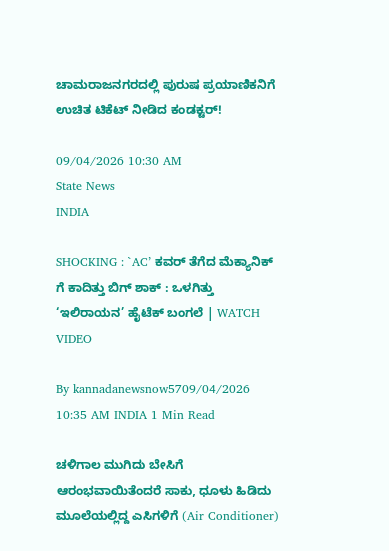ಚಾಮರಾಜನಗರದಲ್ಲಿ ಪುರುಷ ಪ್ರಯಾಣಿಕನಿಗೆ ಉಚಿತ ಟಿಕೆಟ್ ನೀಡಿದ ಕಂಡಕ್ಟರ್!

09/04/2026 10:30 AM
State News
INDIA

SHOCKING : `AC’ ಕವರ್ ತೆಗೆದ ಮೆಕ್ಯಾನಿಕ್‌ ಗೆ ಕಾದಿತ್ತು ಬಿಗ್ ಶಾಕ್ : ಒಳಗಿತ್ತು ‘ಇಲಿರಾಯನ’ ಹೈಟೆಕ್ ಬಂಗಲೆ | WATCH VIDEO

By kannadanewsnow5709/04/2026 10:35 AM INDIA 1 Min Read

ಚಳಿಗಾಲ ಮುಗಿದು ಬೇಸಿಗೆ ಆರಂಭವಾಯಿತೆಂದರೆ ಸಾಕು, ಧೂಳು ಹಿಡಿದು ಮೂಲೆಯಲ್ಲಿದ್ದ ಎಸಿಗಳಿಗೆ (Air Conditioner)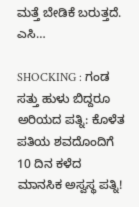ಮತ್ತೆ ಬೇಡಿಕೆ ಬರುತ್ತದೆ. ಎಸಿ…

SHOCKING : ಗಂಡ ಸತ್ತು ಹುಳು ಬಿದ್ದರೂ ಅರಿಯದ ಪತ್ನಿ: ಕೊಳೆತ ಪತಿಯ ಶವದೊಂದಿಗೆ 10 ದಿನ ಕಳೆದ ಮಾನಸಿಕ ಅಸ್ವಸ್ಥ ಪತ್ನಿ!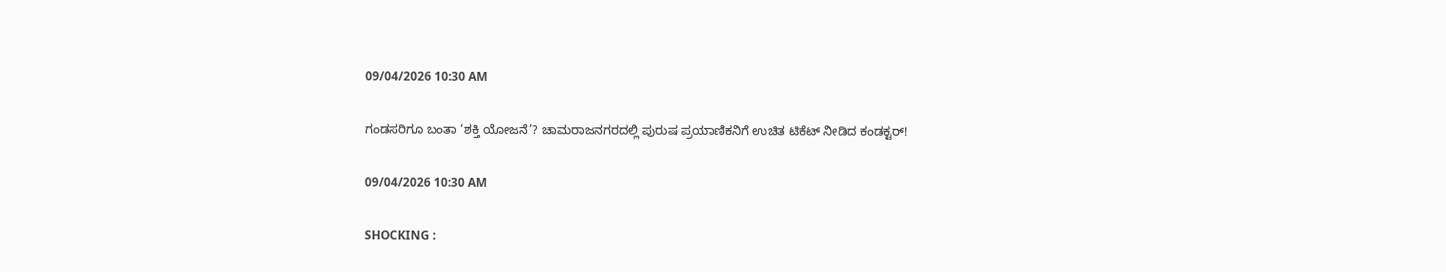09/04/2026 10:30 AM

ಗಂಡಸರಿಗೂ ಬಂತಾ ‘ಶಕ್ತಿ ಯೋಜನೆ’? ಚಾಮರಾಜನಗರದಲ್ಲಿ ಪುರುಷ ಪ್ರಯಾಣಿಕನಿಗೆ ಉಚಿತ ಟಿಕೆಟ್ ನೀಡಿದ ಕಂಡಕ್ಟರ್!

09/04/2026 10:30 AM

SHOCKING :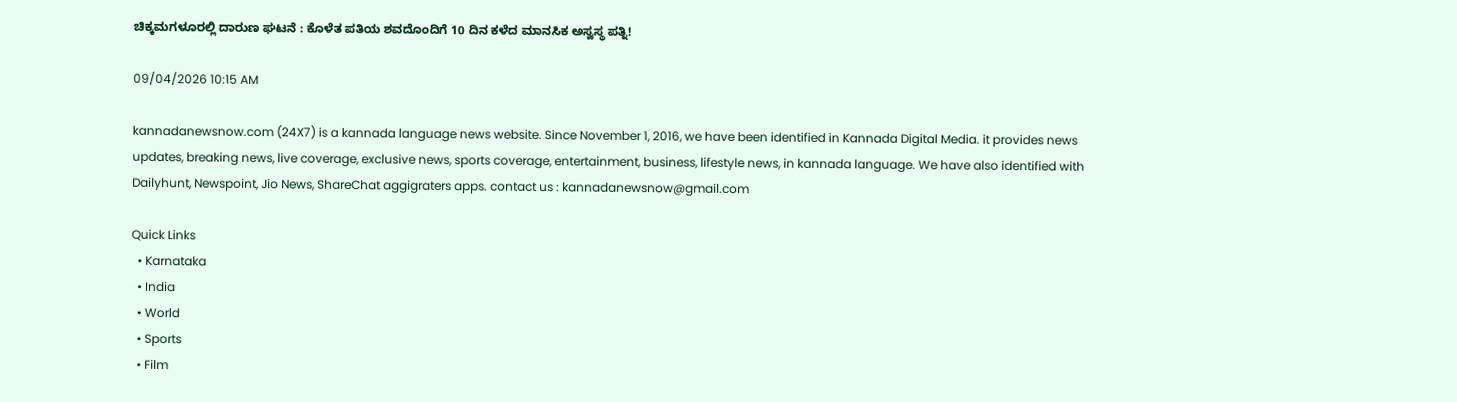ಚಿಕ್ಕಮಗಳೂರಲ್ಲಿ ದಾರುಣ ಘಟನೆ : ಕೊಳೆತ ಪತಿಯ ಶವದೊಂದಿಗೆ 10 ದಿನ ಕಳೆದ ಮಾನಸಿಕ ಅಸ್ವಸ್ಥ ಪತ್ನಿ!

09/04/2026 10:15 AM

kannadanewsnow.com (24X7) is a kannada language news website. Since November 1, 2016, we have been identified in Kannada Digital Media. it provides news updates, breaking news, live coverage, exclusive news, sports coverage, entertainment, business, lifestyle news, in kannada language. We have also identified with Dailyhunt, Newspoint, Jio News, ShareChat aggigraters apps. contact us : kannadanewsnow@gmail.com

Quick Links
  • Karnataka
  • India
  • World
  • Sports
  • Film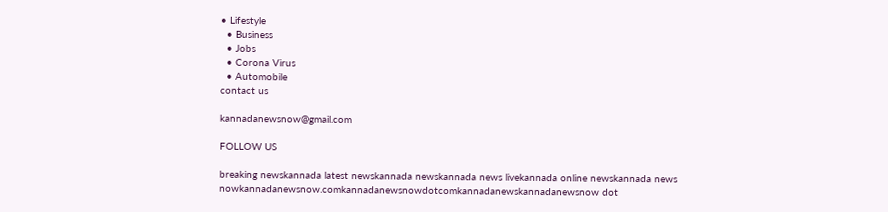• Lifestyle
  • Business
  • Jobs
  • Corona Virus
  • Automobile
contact us

kannadanewsnow@gmail.com

FOLLOW US

breaking newskannada latest newskannada newskannada news livekannada online newskannada news nowkannadanewsnow.comkannadanewsnowdotcomkannadanewskannadanewsnow dot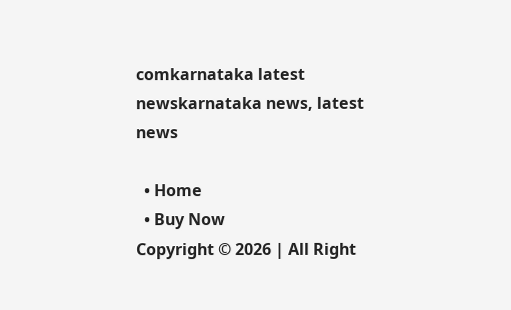comkarnataka latest newskarnataka news, latest news

  • Home
  • Buy Now
Copyright © 2026 | All Right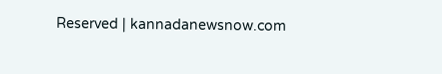Reserved | kannadanewsnow.com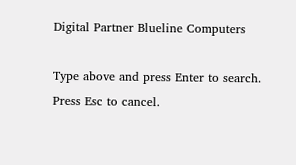Digital Partner Blueline Computers

Type above and press Enter to search. Press Esc to cancel.